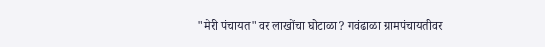"मेरी पंचायत"वर लाखोंचा घोटाळा? गवंढाळा ग्रामपंचायतीवर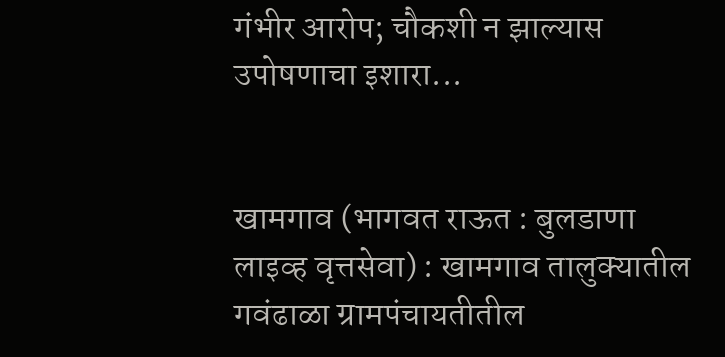गंभीर आरोप; चौकशी न झाल्यास उपोषणाचा इशारा...


खामगाव (भागवत राऊत : बुलडाणा लाइव्ह वृत्तसेवा) : खामगाव तालुक्यातील गवंढाळा ग्रामपंचायतीतील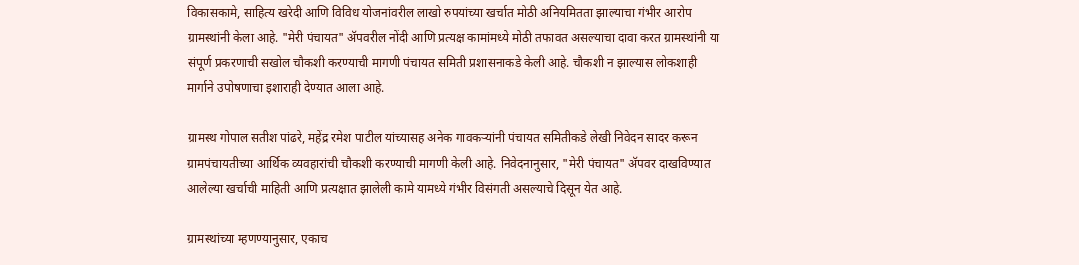विकासकामे, साहित्य खरेदी आणि विविध योजनांवरील लाखो रुपयांच्या खर्चात मोठी अनियमितता झाल्याचा गंभीर आरोप ग्रामस्थांनी केला आहे. "मेरी पंचायत" ॲपवरील नोंदी आणि प्रत्यक्ष कामांमध्ये मोठी तफावत असल्याचा दावा करत ग्रामस्थांनी या संपूर्ण प्रकरणाची सखोल चौकशी करण्याची मागणी पंचायत समिती प्रशासनाकडे केली आहे. चौकशी न झाल्यास लोकशाही मार्गाने उपोषणाचा इशाराही देण्यात आला आहे.

ग्रामस्थ गोपाल सतीश पांढरे, महेंद्र रमेश पाटील यांच्यासह अनेक गावकऱ्यांनी पंचायत समितीकडे लेखी निवेदन सादर करून ग्रामपंचायतीच्या आर्थिक व्यवहारांची चौकशी करण्याची मागणी केली आहे. निवेदनानुसार, "मेरी पंचायत" ॲपवर दाखविण्यात आलेल्या खर्चाची माहिती आणि प्रत्यक्षात झालेली कामे यामध्ये गंभीर विसंगती असल्याचे दिसून येत आहे.

ग्रामस्थांच्या म्हणण्यानुसार, एकाच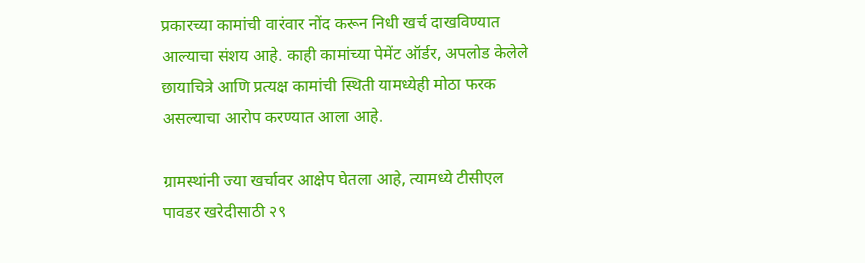प्रकारच्या कामांची वारंवार नोंद करून निधी खर्च दाखविण्यात आल्याचा संशय आहे. काही कामांच्या पेमेंट ऑर्डर, अपलोड केलेले छायाचित्रे आणि प्रत्यक्ष कामांची स्थिती यामध्येही मोठा फरक असल्याचा आरोप करण्यात आला आहे.

ग्रामस्थांनी ज्या खर्चावर आक्षेप घेतला आहे, त्यामध्ये टीसीएल पावडर खरेदीसाठी २९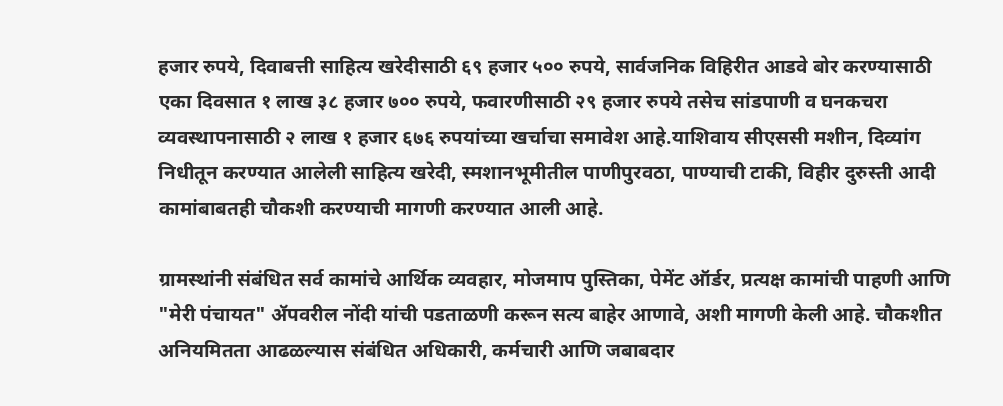हजार रुपये, दिवाबत्ती साहित्य खरेदीसाठी ६९ हजार ५०० रुपये, सार्वजनिक विहिरीत आडवे बोर करण्यासाठी एका दिवसात १ लाख ३८ हजार ७०० रुपये, फवारणीसाठी २९ हजार रुपये तसेच सांडपाणी व घनकचरा व्यवस्थापनासाठी २ लाख १ हजार ६७६ रुपयांच्या खर्चाचा समावेश आहे.याशिवाय सीएससी मशीन, दिव्यांग निधीतून करण्यात आलेली साहित्य खरेदी, स्मशानभूमीतील पाणीपुरवठा, पाण्याची टाकी, विहीर दुरुस्ती आदी कामांबाबतही चौकशी करण्याची मागणी करण्यात आली आहे.

ग्रामस्थांनी संबंधित सर्व कामांचे आर्थिक व्यवहार, मोजमाप पुस्तिका, पेमेंट ऑर्डर, प्रत्यक्ष कामांची पाहणी आणि "मेरी पंचायत" ॲपवरील नोंदी यांची पडताळणी करून सत्य बाहेर आणावे, अशी मागणी केली आहे. चौकशीत अनियमितता आढळल्यास संबंधित अधिकारी, कर्मचारी आणि जबाबदार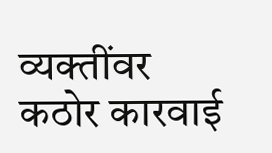व्यक्तींवर कठोर कारवाई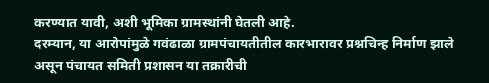करण्यात यावी, अशी भूमिका ग्रामस्थांनी घेतली आहे.
दरम्यान, या आरोपांमुळे गवंढाळा ग्रामपंचायतीतील कारभारावर प्रश्नचिन्ह निर्माण झाले असून पंचायत समिती प्रशासन या तक्रारीची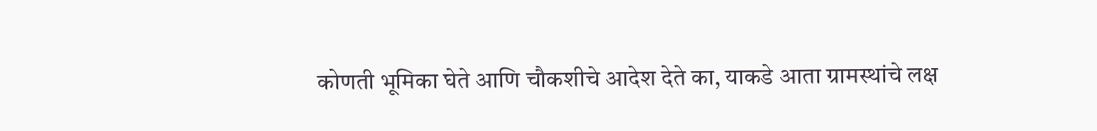कोणती भूमिका घेते आणि चौकशीचे आदेश देते का, याकडे आता ग्रामस्थांचे लक्ष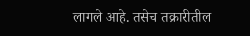लागले आहे. तसेच तक्रारीतील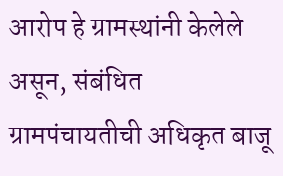आरोप हे ग्रामस्थांनी केलेले असून, संबंधित ग्रामपंचायतीची अधिकृत बाजू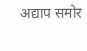अद्याप समोर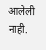आलेली नाही.